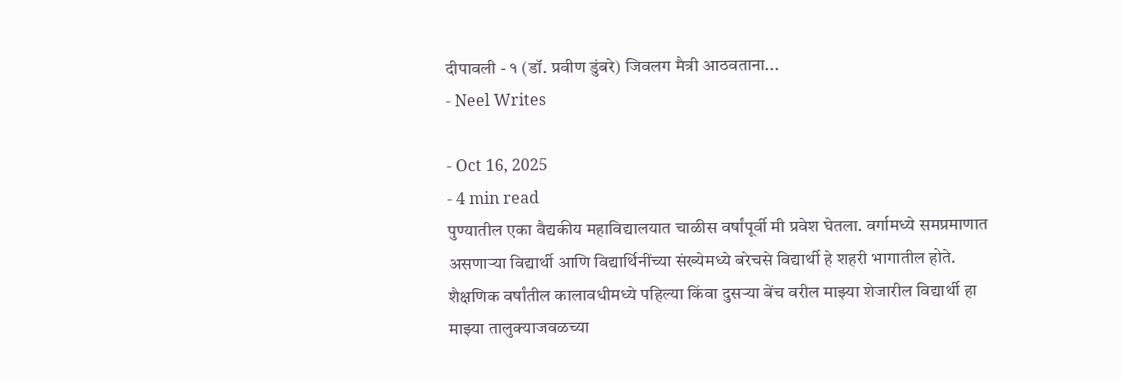दीपावली - १ (डॉ. प्रवीण डुंबरे) जिवलग मैत्री आठवताना...
- Neel Writes

- Oct 16, 2025
- 4 min read
पुण्यातील एका वैद्यकीय महाविद्यालयात चाळीस वर्षांपूर्वी मी प्रवेश घेतला. वर्गामध्ये समप्रमाणात असणाऱ्या विद्यार्थी आणि विद्यार्थिनींच्या संख्येमध्ये बरेचसे विद्यार्थी हे शहरी भागातील होते. शैक्षणिक वर्षांतील कालावधीमध्ये पहिल्या किंवा दुसऱ्या बेंच वरील माझ्या शेजारील विद्यार्थी हा माझ्या तालुक्याजवळच्या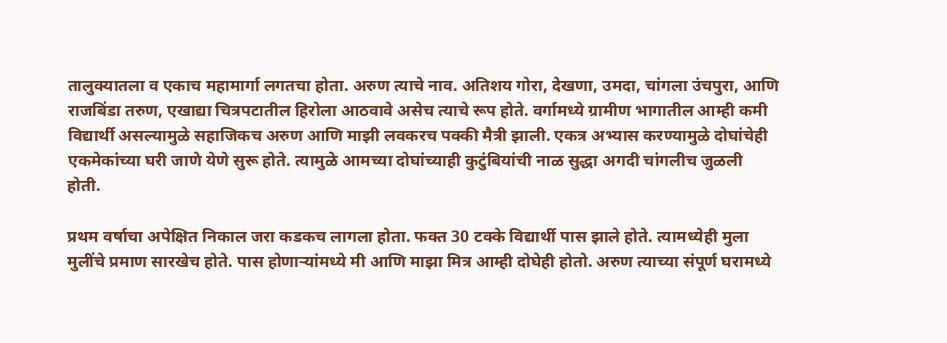तालुक्यातला व एकाच महामार्गा लगतचा होता. अरुण त्याचे नाव. अतिशय गोरा, देखणा, उमदा, चांगला उंचपुरा, आणि राजबिंडा तरुण, एखाद्या चित्रपटातील हिरोला आठवावे असेच त्याचे रूप होते. वर्गामध्ये ग्रामीण भागातील आम्ही कमी विद्यार्थी असल्यामुळे सहाजिकच अरुण आणि माझी लवकरच पक्की मैत्री झाली. एकत्र अभ्यास करण्यामुळे दोघांचेही एकमेकांच्या घरी जाणे येणे सुरू होते. त्यामुळे आमच्या दोघांच्याही कुटुंबियांची नाळ सुद्धा अगदी चांगलीच जुळली होती.

प्रथम वर्षाचा अपेक्षित निकाल जरा कडकच लागला होता. फक्त 30 टक्के विद्यार्थी पास झाले होते. त्यामध्येही मुला मुलींचे प्रमाण सारखेच होते. पास होणाऱ्यांमध्ये मी आणि माझा मित्र आम्ही दोघेही होतो. अरुण त्याच्या संपूर्ण घरामध्ये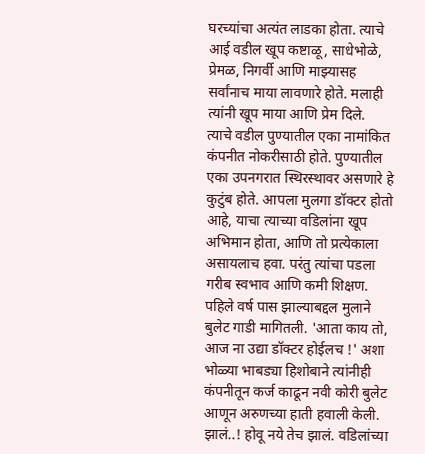घरच्यांचा अत्यंत लाडका होता. त्याचे आई वडील खूप कष्टाळू, साधेभोळे, प्रेमळ, निगर्वी आणि माझ्यासह सर्वांनाच माया लावणारे होते. मलाही त्यांनी खूप माया आणि प्रेम दिले.
त्याचे वडील पुण्यातील एका नामांकित कंपनीत नोकरीसाठी होते. पुण्यातील एका उपनगरात स्थिरस्थावर असणारे हे कुटुंब होते. आपला मुलगा डॉक्टर होतो आहे, याचा त्याच्या वडिलांना खूप अभिमान होता, आणि तो प्रत्येकाला असायलाच हवा. परंतु त्यांचा पडला गरीब स्वभाव आणि कमी शिक्षण. पहिले वर्ष पास झाल्याबद्दल मुलाने बुलेट गाडी मागितली. 'आता काय तो, आज ना उद्या डॉक्टर होईलच !' अशा भोळ्या भाबड्या हिशोबाने त्यांनीही कंपनीतून कर्ज काढून नवी कोरी बुलेट आणून अरुणच्या हाती हवाली केली.
झालं..! होवू नये तेच झालं. वडिलांच्या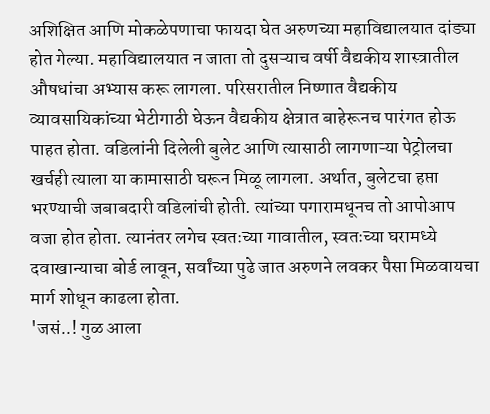अशिक्षित आणि मोकळेपणाचा फायदा घेत अरुणच्या महाविद्यालयात दांड्या होत गेल्या. महाविद्यालयात न जाता तो दुसऱ्याच वर्षी वैद्यकीय शास्त्रातील औषधांचा अभ्यास करू लागला. परिसरातील निष्णात वैद्यकीय व्यावसायिकांच्या भेटीगाठी घेऊन वैद्यकीय क्षेत्रात बाहेरूनच पारंगत होऊ पाहत होता. वडिलांनी दिलेली बुलेट आणि त्यासाठी लागणाऱ्या पेट्रोलचा खर्चही त्याला या कामासाठी घरून मिळू लागला. अर्थात, बुलेटचा हप्ता भरण्याची जबाबदारी वडिलांची होती. त्यांच्या पगारामधूनच तो आपोआप वजा होत होता. त्यानंतर लगेच स्वतःच्या गावातील, स्वतःच्या घरामध्ये दवाखान्याचा बोर्ड लावून, सर्वांच्या पुढे जात अरुणने लवकर पैसा मिळवायचा मार्ग शोधून काढला होता.
'जसं..! गुळ आला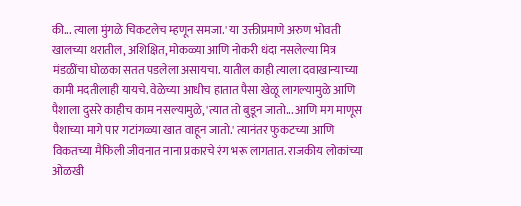की... त्याला मुंगळे चिकटलेच म्हणून समजा.' या उक्तीप्रमाणे अरुण भोवती खालच्या थरातील, अशिक्षित, मोकळ्या आणि नोकरी धंदा नसलेल्या मित्र मंडळींचा घोळका सतत पडलेला असायचा. यातील काही त्याला दवाखान्याच्या कामी मदतीलाही यायचे. वेळेच्या आधीच हातात पैसा खेळू लागल्यामुळे आणि पैशाला दुसरे काहीच काम नसल्यामुळे, 'त्यात तो बुडून जातो... आणि मग माणूस पैशाच्या मागे पार गटांगळ्या खात वाहून जातो.' त्यानंतर फुकटच्या आणि विकतच्या मैफिली जीवनात नाना प्रकारचे रंग भरू लागतात. राजकीय लोकांच्या ओळखी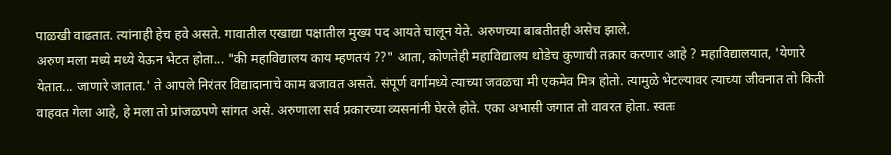पाळखी वाढतात. त्यांनाही हेच हवे असते. गावातील एखाद्या पक्षातील मुख्य पद आयते चालून येते. अरुणच्या बाबतीतही असेच झाले.
अरुण मला मध्ये मध्ये येऊन भेटत होता... "की महाविद्यालय काय म्हणतयं ??" आता, कोणतेही महाविद्यालय थोडेच कुणाची तक्रार करणार आहे ? महाविद्यालयात, 'येणारे येतात... जाणारे जातात.' ते आपले निरंतर विद्यादानाचे काम बजावत असते. संपूर्ण वर्गामध्ये त्याच्या जवळचा मी एकमेव मित्र होतो. त्यामुळे भेटल्यावर त्याच्या जीवनात तो किती वाहवत गेला आहे, हे मला तो प्रांजळपणे सांगत असे. अरुणाला सर्व प्रकारच्या व्यसनांनी घेरले होते. एका अभासी जगात तो वावरत होता. स्वतः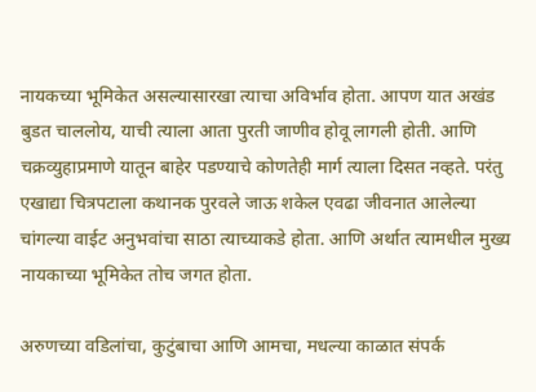नायकच्या भूमिकेत असल्यासारखा त्याचा अविर्भाव होता. आपण यात अखंड बुडत चाललोय, याची त्याला आता पुरती जाणीव होवू लागली होती. आणि चक्रव्युहाप्रमाणे यातून बाहेर पडण्याचे कोणतेही मार्ग त्याला दिसत नव्हते. परंतु एखाद्या चित्रपटाला कथानक पुरवले जाऊ शकेल एवढा जीवनात आलेल्या चांगल्या वाईट अनुभवांचा साठा त्याच्याकडे होता. आणि अर्थात त्यामधील मुख्य नायकाच्या भूमिकेत तोच जगत होता.

अरुणच्या वडिलांचा, कुटुंबाचा आणि आमचा, मधल्या काळात संपर्क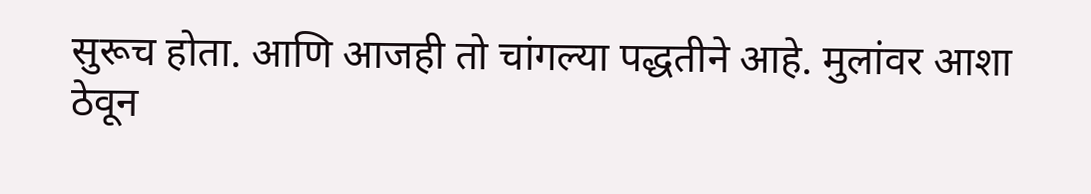सुरूच होता. आणि आजही तो चांगल्या पद्धतीने आहे. मुलांवर आशा ठेवून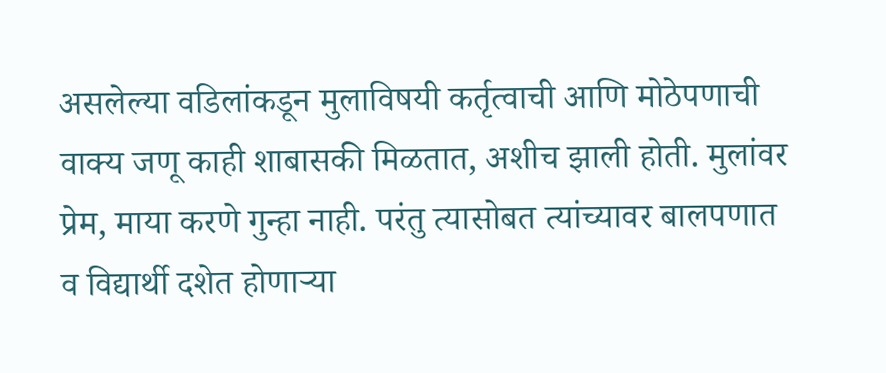असलेल्या वडिलांकडून मुलाविषयी कर्तृत्वाची आणि मोठेपणाची वाक्य जणू काही शाबासकी मिळतात, अशीच झाली होती. मुलांवर प्रेम, माया करणे गुन्हा नाही. परंतु त्यासोबत त्यांच्यावर बालपणात व विद्यार्थी दशेत होणाऱ्या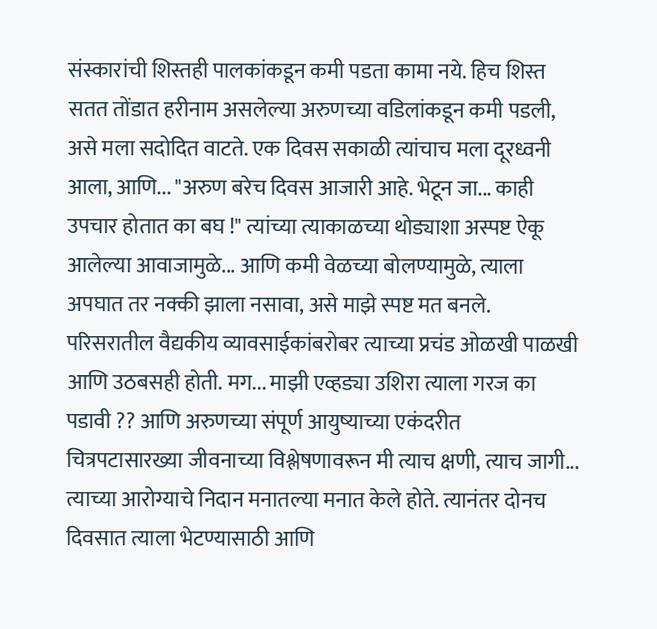संस्कारांची शिस्तही पालकांकडून कमी पडता कामा नये. हिच शिस्त सतत तोंडात हरीनाम असलेल्या अरुणच्या वडिलांकडून कमी पडली, असे मला सदोदित वाटते. एक दिवस सकाळी त्यांचाच मला दूरध्वनी आला, आणि... "अरुण बरेच दिवस आजारी आहे. भेटून जा... काही उपचार होतात का बघ !" त्यांच्या त्याकाळच्या थोड्याशा अस्पष्ट ऐकू आलेल्या आवाजामुळे... आणि कमी वेळच्या बोलण्यामुळे, त्याला अपघात तर नक्की झाला नसावा, असे माझे स्पष्ट मत बनले. परिसरातील वैद्यकीय व्यावसाईकांबरोबर त्याच्या प्रचंड ओळखी पाळखी आणि उठबसही होती. मग... माझी एव्हड्या उशिरा त्याला गरज का पडावी ?? आणि अरुणच्या संपूर्ण आयुष्याच्या एकंदरीत चित्रपटासारख्या जीवनाच्या विश्लेषणावरून मी त्याच क्षणी, त्याच जागी... त्याच्या आरोग्याचे निदान मनातल्या मनात केले होते. त्यानंतर दोनच दिवसात त्याला भेटण्यासाठी आणि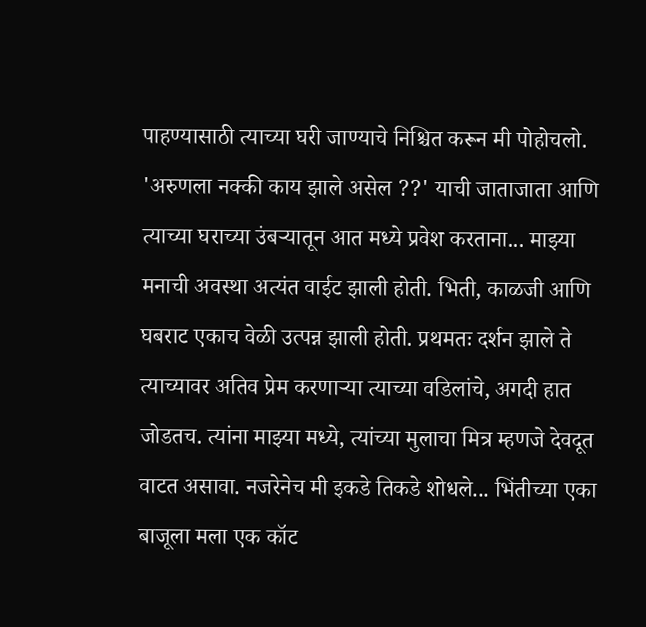पाहण्यासाठी त्याच्या घरी जाण्याचे निश्चित करून मी पोहोचलो.
'अरुणला नक्की काय झाले असेल ??' याची जाताजाता आणि त्याच्या घराच्या उंबऱ्यातून आत मध्ये प्रवेश करताना... माझ्या मनाची अवस्था अत्यंत वाईट झाली होती. भिती, काळजी आणि घबराट एकाच वेळी उत्पन्न झाली होती. प्रथमतः दर्शन झाले ते त्याच्यावर अतिव प्रेम करणाऱ्या त्याच्या वडिलांचे, अगदी हात जोडतच. त्यांना माझ्या मध्ये, त्यांच्या मुलाचा मित्र म्हणजे देवदूत वाटत असावा. नजरेनेच मी इकडे तिकडे शोधले... भिंतीच्या एका बाजूला मला एक कॉट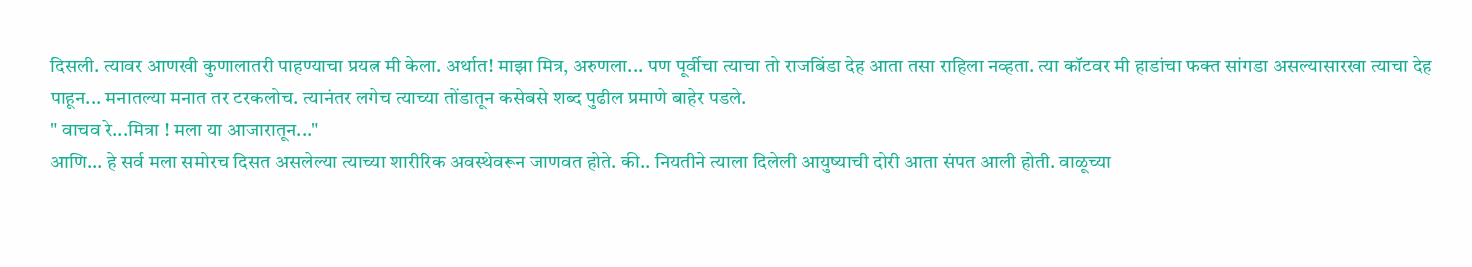दिसली. त्यावर आणखी कुणालातरी पाहण्याचा प्रयत्न मी केला. अर्थात! माझा मित्र, अरुणला... पण पूर्वीचा त्याचा तो राजबिंडा देह आता तसा राहिला नव्हता. त्या कॉटवर मी हाडांचा फक्त सांगडा असल्यासारखा त्याचा देह पाहून... मनातल्या मनात तर टरकलोच. त्यानंतर लगेच त्याच्या तोंडातून कसेबसे शब्द पुढील प्रमाणे बाहेर पडले.
" वाचव रे...मित्रा ! मला या आजारातून..."
आणि... हे सर्व मला समोरच दिसत असलेल्या त्याच्या शारीरिक अवस्थेवरून जाणवत होते. की.. नियतीने त्याला दिलेली आयुष्याची दोरी आता संपत आली होती. वाळूच्या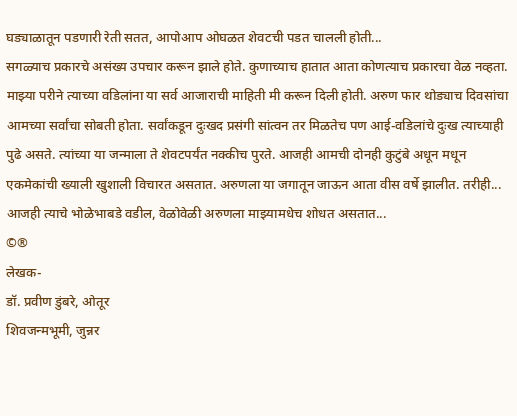घड्याळातून पडणारी रेती सतत, आपोआप ओघळत शेवटची पडत चालली होती...
सगळ्याच प्रकारचे असंख्य उपचार करून झाले होते. कुणाच्याच हातात आता कोणत्याच प्रकारचा वेळ नव्हता. माझ्या परीने त्याच्या वडिलांना या सर्व आजाराची माहिती मी करून दिली होती. अरुण फार थोड्याच दिवसांचा आमच्या सर्वांचा सोबती होता. सर्वांकडून दुःखद प्रसंगी सांत्वन तर मिळतेच पण आई-वडिलांचे दुःख त्याच्याही पुढे असते. त्यांच्या या जन्माला ते शेवटपर्यंत नक्कीच पुरते. आजही आमची दोनही कुटुंबे अधून मधून एकमेकांची ख्याली खुशाली विचारत असतात. अरुणला या जगातून जाऊन आता वीस वर्षे झालीत. तरीही... आजही त्याचे भोळेभाबडे वडील, वेळोवेळी अरुणला माझ्यामधेच शोधत असतात...
©®
लेखक-
डॉ. प्रवीण डुंबरे, ओतूर
शिवजन्मभूमी, जुन्नर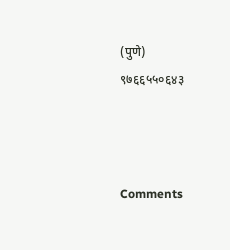(पुणे)
९७६६५५०६४३



Comments